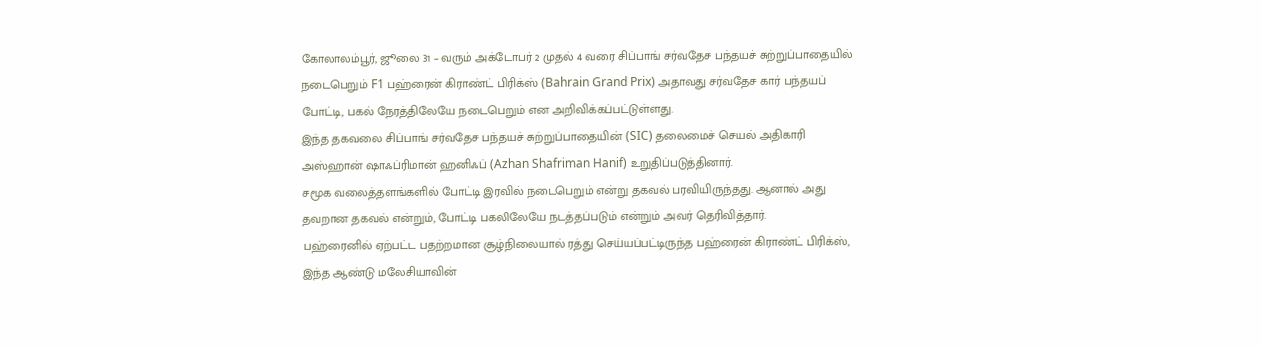கோலாலம்பூர், ஜூலை 31 – வரும் அக்டோபர் 2 முதல் 4 வரை சிப்பாங் சர்வதேச பந்தயச் சுற்றுப்பாதையில் நடைபெறும் F1 பஹ்ரைன் கிராண்ட் பிரிக்ஸ் (Bahrain Grand Prix) அதாவது சர்வதேச கார் பந்தயப் போட்டி, பகல் நேரத்திலேயே நடைபெறும் என அறிவிக்கப்பட்டுள்ளது.
இந்த தகவலை சிப்பாங் சர்வதேச பந்தயச் சுற்றுப்பாதையின் (SIC) தலைமைச் செயல் அதிகாரி அஸ்ஹான் ஷாஃப்ரிமான் ஹனிஃப் (Azhan Shafriman Hanif) உறுதிப்படுத்தினார்.
சமூக வலைத்தளங்களில் போட்டி இரவில் நடைபெறும் என்று தகவல் பரவியிருந்தது. ஆனால் அது தவறான தகவல் என்றும், போட்டி பகலிலேயே நடத்தப்படும் என்றும் அவர் தெரிவித்தார்.
பஹ்ரைனில் ஏற்பட்ட பதற்றமான சூழ்நிலையால் ரத்து செய்யப்பட்டிருந்த பஹ்ரைன் கிராண்ட் பிரிக்ஸ், இந்த ஆண்டு மலேசியாவின்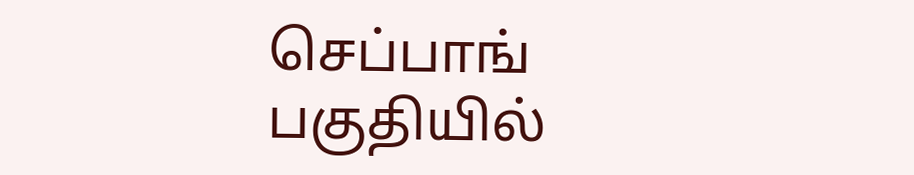செப்பாங் பகுதியில்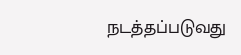நடத்தப்படுவது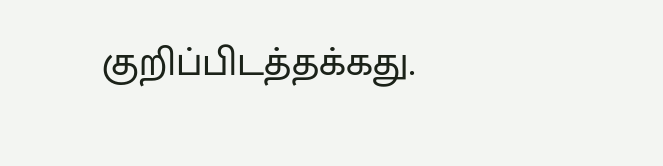குறிப்பிடத்தக்கது.